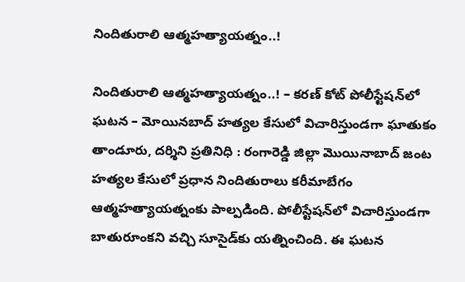నిందితురాలి ఆత్మహత్యాయత్నం..!

నిందితురాలి ఆత్మహత్యాయత్నం..! – కరణ్‌ కోట్ పోలీస్టేషన్‌లో ఘటన – మోయినబాద్‌ హత్యల కేసులో విచారిస్తుండగా ఘాతుకం తాండూరు, దర్శిని ప్రతినిధి : రంగారెడ్డి జిల్లా మొయినాబాద్‌ జంట హత్యల కేసులో ప్రధాన నిందితురాలు కరీమాబేగం ఆత్మహత్యాయత్నంకు పాల్పడింది. పోలీస్టేషన్‌లో విచారిస్తుండగా బాతురూంకని వచ్చి సూసైడ్‌కు యత్నించింది. ఈ ఘటన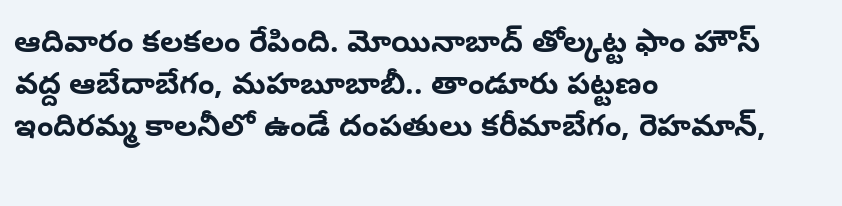ఆదివారం కలకలం రేపింది. మోయినాబాద్‌ తోల్కట్ట ఫాం హౌస్‌ వద్ద ఆబేదాబేగం, మహబూబాబీ.. తాండూరు పట్టణం ఇందిరమ్మ కాలనీలో ఉండే దంపతులు కరీమాబేగం, రెహమాన్,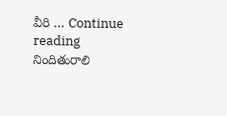వీరి … Continue reading నిందితురాలి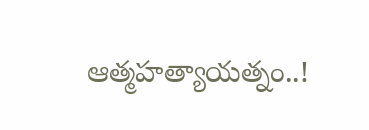ఆత్మహత్యాయత్నం..!